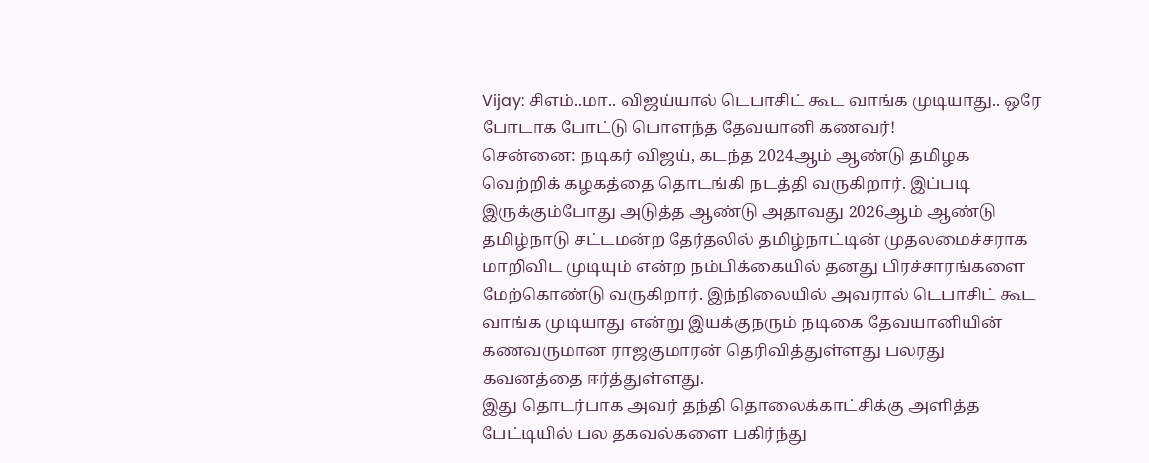Vijay: சிஎம்..மா.. விஜய்யால் டெபாசிட் கூட வாங்க முடியாது.. ஒரே போடாக போட்டு பொளந்த தேவயானி கணவர்!
சென்னை: நடிகர் விஜய், கடந்த 2024ஆம் ஆண்டு தமிழக வெற்றிக் கழகத்தை தொடங்கி நடத்தி வருகிறார். இப்படி இருக்கும்போது அடுத்த ஆண்டு அதாவது 2026ஆம் ஆண்டு தமிழ்நாடு சட்டமன்ற தேர்தலில் தமிழ்நாட்டின் முதலமைச்சராக மாறிவிட முடியும் என்ற நம்பிக்கையில் தனது பிரச்சாரங்களை மேற்கொண்டு வருகிறார். இந்நிலையில் அவரால் டெபாசிட் கூட வாங்க முடியாது என்று இயக்குநரும் நடிகை தேவயானியின் கணவருமான ராஜகுமாரன் தெரிவித்துள்ளது பலரது கவனத்தை ஈர்த்துள்ளது.
இது தொடர்பாக அவர் தந்தி தொலைக்காட்சிக்கு அளித்த பேட்டியில் பல தகவல்களை பகிர்ந்து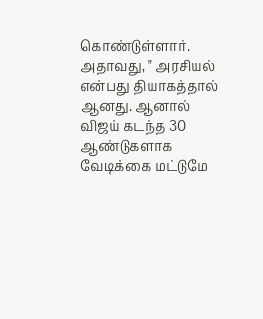கொண்டுள்ளார். அதாவது, " அரசியல் என்பது தியாகத்தால் ஆனது. ஆனால் விஜய் கடந்த 30 ஆண்டுகளாக வேடிக்கை மட்டுமே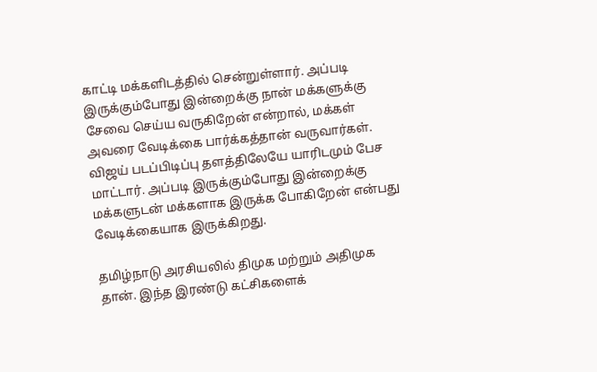காட்டி மக்களிடத்தில் சென்றுள்ளார். அப்படி இருக்கும்போது இன்றைக்கு நான் மக்களுக்கு சேவை செய்ய வருகிறேன் என்றால், மக்கள் அவரை வேடிக்கை பார்க்கத்தான் வருவார்கள். விஜய் படப்பிடிப்பு தளத்திலேயே யாரிடமும் பேச மாட்டார். அப்படி இருக்கும்போது இன்றைக்கு மக்களுடன் மக்களாக இருக்க போகிறேன் என்பது வேடிக்கையாக இருக்கிறது.

தமிழ்நாடு அரசியலில் திமுக மற்றும் அதிமுக தான். இந்த இரண்டு கட்சிகளைக்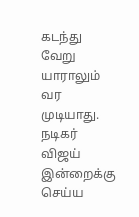கடந்து வேறு யாராலும் வர முடியாது. நடிகர் விஜய் இன்றைக்கு செய்ய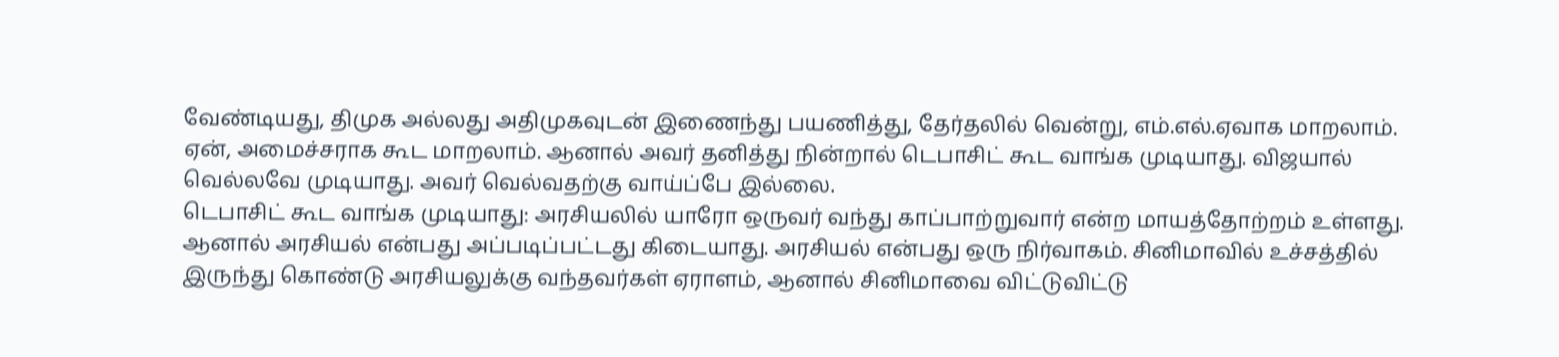வேண்டியது, திமுக அல்லது அதிமுகவுடன் இணைந்து பயணித்து, தேர்தலில் வென்று, எம்.எல்.ஏவாக மாறலாம். ஏன், அமைச்சராக கூட மாறலாம். ஆனால் அவர் தனித்து நின்றால் டெபாசிட் கூட வாங்க முடியாது. விஜயால் வெல்லவே முடியாது. அவர் வெல்வதற்கு வாய்ப்பே இல்லை.
டெபாசிட் கூட வாங்க முடியாது: அரசியலில் யாரோ ஒருவர் வந்து காப்பாற்றுவார் என்ற மாயத்தோற்றம் உள்ளது. ஆனால் அரசியல் என்பது அப்படிப்பட்டது கிடையாது. அரசியல் என்பது ஒரு நிர்வாகம். சினிமாவில் உச்சத்தில் இருந்து கொண்டு அரசியலுக்கு வந்தவர்கள் ஏராளம், ஆனால் சினிமாவை விட்டுவிட்டு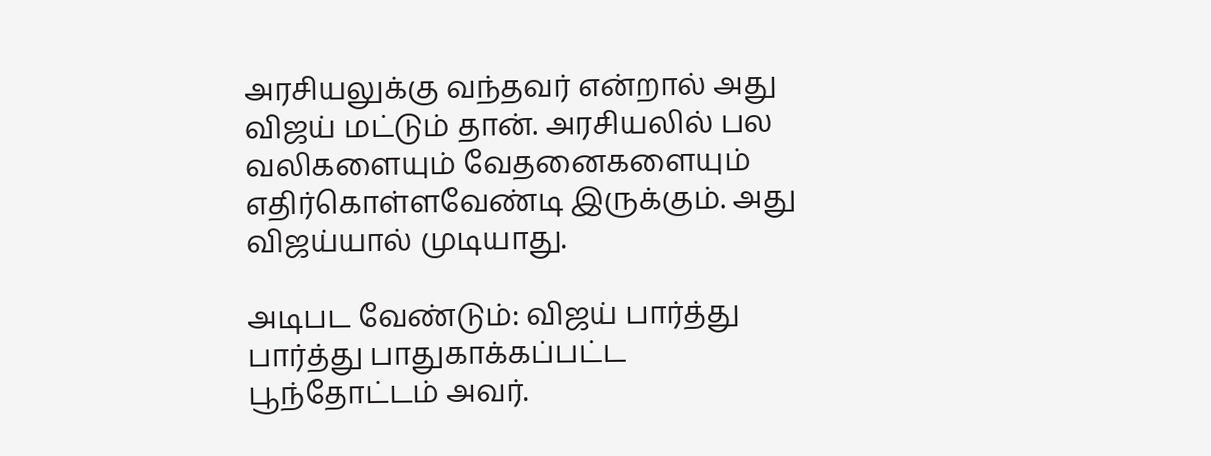அரசியலுக்கு வந்தவர் என்றால் அது விஜய் மட்டும் தான். அரசியலில் பல வலிகளையும் வேதனைகளையும் எதிர்கொள்ளவேண்டி இருக்கும். அது விஜய்யால் முடியாது.

அடிபட வேண்டும்: விஜய் பார்த்து பார்த்து பாதுகாக்கப்பட்ட பூந்தோட்டம் அவர்.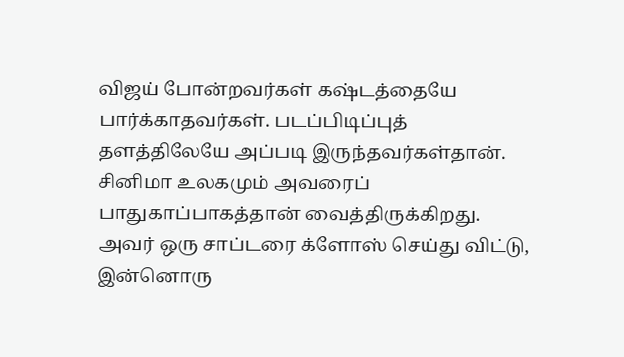விஜய் போன்றவர்கள் கஷ்டத்தையே பார்க்காதவர்கள். படப்பிடிப்புத் தளத்திலேயே அப்படி இருந்தவர்கள்தான். சினிமா உலகமும் அவரைப் பாதுகாப்பாகத்தான் வைத்திருக்கிறது. அவர் ஒரு சாப்டரை க்ளோஸ் செய்து விட்டு, இன்னொரு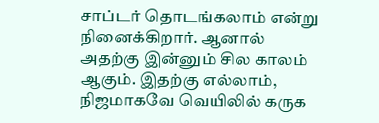சாப்டர் தொடங்கலாம் என்று நினைக்கிறார். ஆனால் அதற்கு இன்னும் சில காலம் ஆகும். இதற்கு எல்லாம், நிஜமாகவே வெயிலில் கருக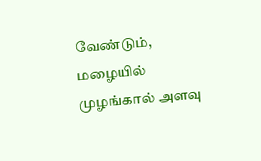வேண்டும், மழையில் முழங்கால் அளவு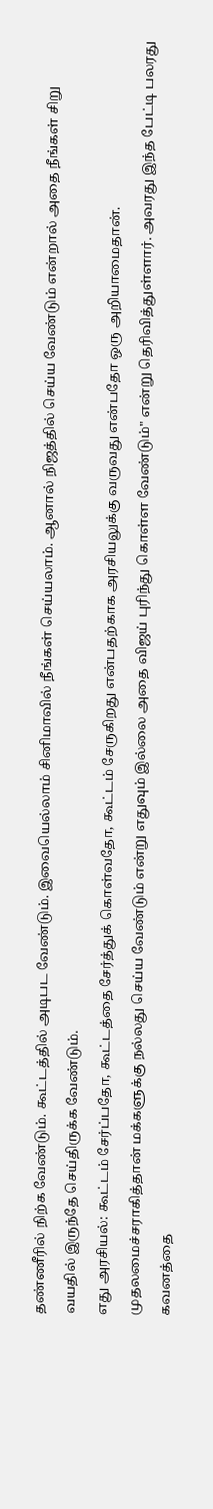தண்ணீரில் நிற்க வேண்டும். கூட்டத்தில் அடிபட வேண்டும். இவையெல்லாம் சினிமாவில் நீங்கள் செய்யலாம். ஆனால் நிஜத்தில் செய்ய வேண்டும் என்றால் அதை நீங்கள் சிறு வயதில் இருந்தே செய்திருக்க வேண்டும்.
எது அரசியல்: கூட்டம் சேர்ப்பதோ, கூட்டத்தை சேர்த்துக் கொள்வதோ, கூட்டம் சேருகிறது என்பதற்காக அரசியலுக்கு வருவது என்பதோ ஒரு அறியாமைதான். முதலமைச்சராகித்தான் மக்களுக்கு நல்லது செய்ய வேண்டும் என்று எதுவும் இல்லை அதை விஜய் புரிந்து கொள்ள வேண்டும்" என்று தெரிவித்துள்ளார். அவரது இந்த பேட்டி பலரது கவனத்தை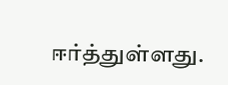ஈர்த்துள்ளது.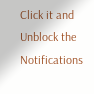Click it and Unblock the Notifications